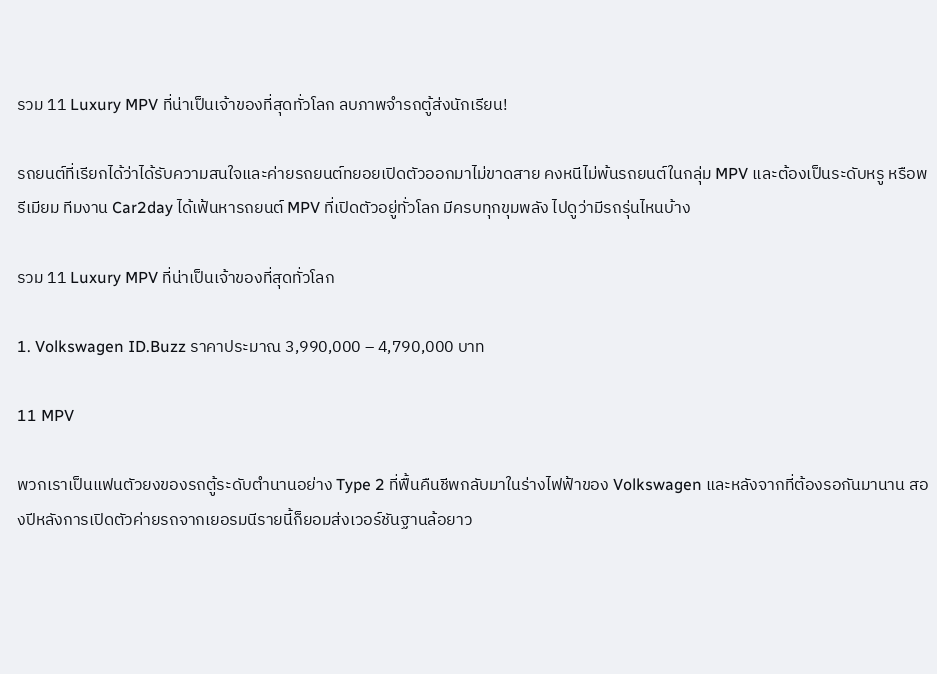รวม 11 Luxury MPV ที่น่าเป็นเจ้าของที่สุดทั่วโลก ลบภาพจำรถตู้ส่งนักเรียน!

รถยนต์ที่เรียกได้ว่าได้รับความสนใจและค่ายรถยนต์ทยอยเปิดตัวออกมาไม่ขาดสาย คงหนีไม่พ้นรถยนต์ในกลุ่ม MPV และต้องเป็นระดับหรู หรือพรีเมียม ทีมงาน Car2day ได้เฟ้นหารถยนต์ MPV ที่เปิดตัวอยู่ทั่วโลก มีครบทุกขุมพลัง ไปดูว่ามีรถรุ่นไหนบ้าง

รวม 11 Luxury MPV ที่น่าเป็นเจ้าของที่สุดทั่วโลก

1. Volkswagen ID.Buzz ราคาประมาณ 3,990,000 – 4,790,000 บาท

11 MPV

พวกเราเป็นแฟนตัวยงของรถตู้ระดับตำนานอย่าง Type 2 ที่ฟื้นคืนชีพกลับมาในร่างไฟฟ้าของ Volkswagen และหลังจากที่ต้องรอกันมานาน สองปีหลังการเปิดตัวค่ายรถจากเยอรมนีรายนี้ก็ยอมส่งเวอร์ชันฐานล้อยาว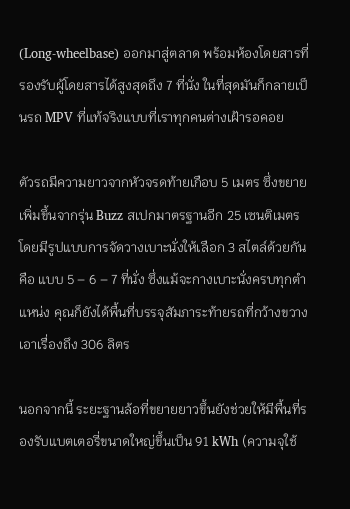(Long-wheelbase) ออกมาสู่ตลาด พร้อมห้องโดยสารที่รองรับผู้โดยสารได้สูงสุดถึง 7 ที่นั่ง ในที่สุดมันก็กลายเป็นรถ MPV ที่แท้จริงแบบที่เราทุกคนต่างเฝ้ารอคอย

ตัวรถมีความยาวจากหัวจรดท้ายเกือบ 5 เมตร ซึ่งขยายเพิ่มขึ้นจากรุ่น Buzz สเปกมาตรฐานอีก 25 เซนติเมตร โดยมีรูปแบบการจัดวางเบาะนั่งให้เลือก 3 สไตล์ด้วยกัน คือ แบบ 5 – 6 – 7 ที่นั่ง ซึ่งแม้จะกางเบาะนั่งครบทุกตำแหน่ง คุณก็ยังได้พื้นที่บรรจุสัมภาระท้ายรถที่กว้างขวางเอาเรื่องถึง 306 ลิตร

นอกจากนี้ ระยะฐานล้อที่ขยายยาวขึ้นยังช่วยให้มีพื้นที่รองรับแบตเตอรี่ขนาดใหญ่ขึ้นเป็น 91 kWh (ความจุใช้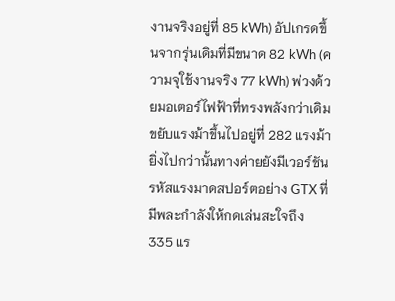งานจริงอยู่ที่ 85 kWh) อัปเกรดขึ้นจากรุ่นเดิมที่มีขนาด 82 kWh (ความจุใช้งานจริง 77 kWh) พ่วงด้วยมอเตอร์ไฟฟ้าที่ทรงพลังกว่าเดิมขยับแรงม้าขึ้นไปอยู่ที่ 282 แรงม้า ยิ่งไปกว่านั้นทางค่ายยังมีเวอร์ชันรหัสแรงมาดสปอร์ตอย่าง GTX ที่มีพละกำลังให้กดเล่นสะใจถึง 335 แร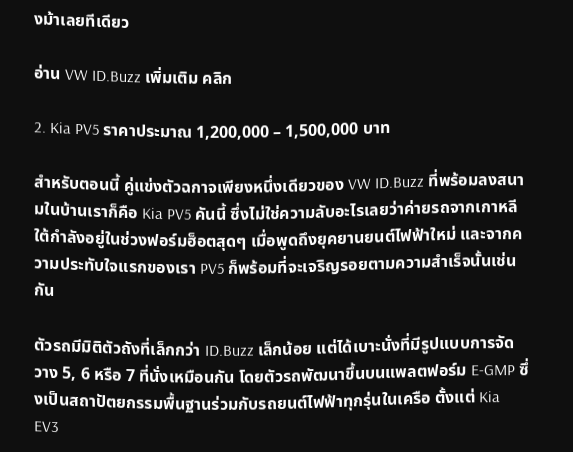งม้าเลยทีเดียว

อ่าน VW ID.Buzz เพิ่มเติม คลิก

2. Kia PV5 ราคาประมาณ 1,200,000 – 1,500,000 บาท

สำหรับตอนนี้ คู่แข่งตัวฉกาจเพียงหนึ่งเดียวของ VW ID.Buzz ที่พร้อมลงสนามในบ้านเราก็คือ Kia PV5 คันนี้ ซึ่งไม่ใช่ความลับอะไรเลยว่าค่ายรถจากเกาหลีใต้กำลังอยู่ในช่วงฟอร์มฮ็อตสุดๆ เมื่อพูดถึงยุคยานยนต์ไฟฟ้าใหม่ และจากความประทับใจแรกของเรา PV5 ก็พร้อมที่จะเจริญรอยตามความสำเร็จนั้นเช่นกัน

ตัวรถมีมิติตัวถังที่เล็กกว่า ID.Buzz เล็กน้อย แต่ได้เบาะนั่งที่มีรูปแบบการจัดวาง 5, 6 หรือ 7 ที่นั่งเหมือนกัน โดยตัวรถพัฒนาขึ้นบนแพลตฟอร์ม E-GMP ซึ่งเป็นสถาปัตยกรรมพื้นฐานร่วมกับรถยนต์ไฟฟ้าทุกรุ่นในเครือ ตั้งแต่ Kia EV3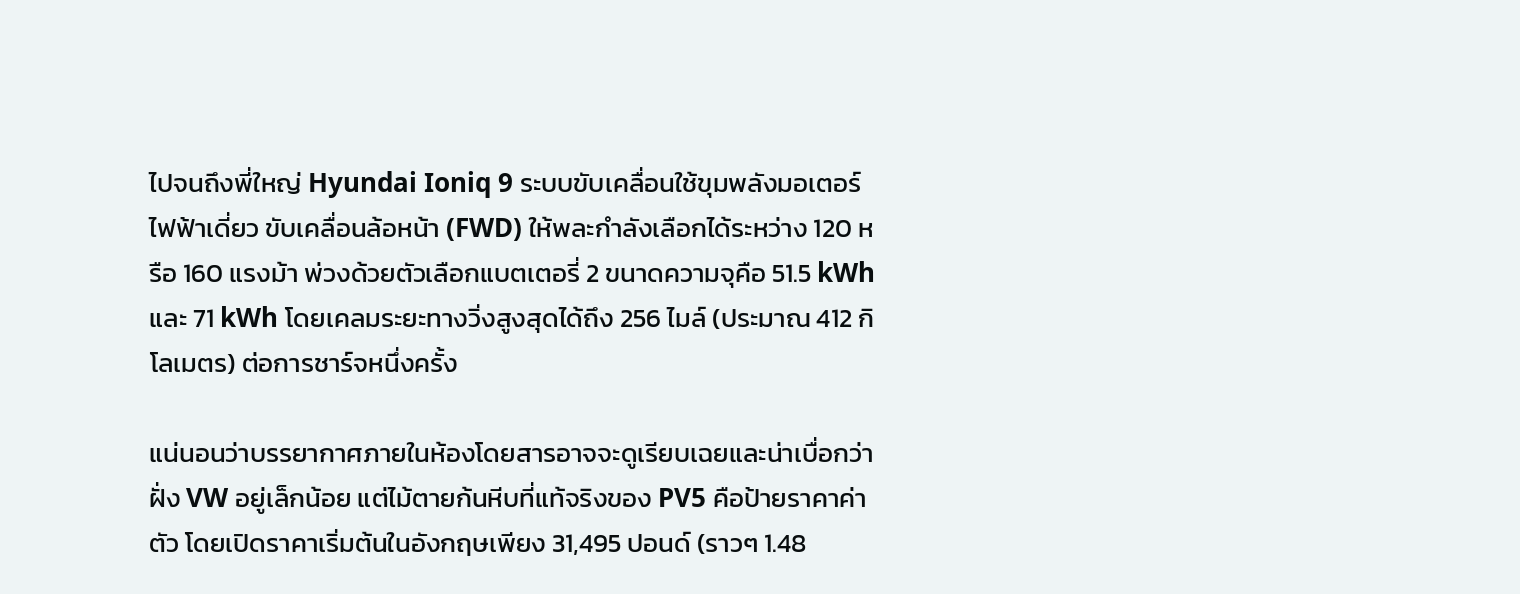ไปจนถึงพี่ใหญ่ Hyundai Ioniq 9 ระบบขับเคลื่อนใช้ขุมพลังมอเตอร์ไฟฟ้าเดี่ยว ขับเคลื่อนล้อหน้า (FWD) ให้พละกำลังเลือกได้ระหว่าง 120 หรือ 160 แรงม้า พ่วงด้วยตัวเลือกแบตเตอรี่ 2 ขนาดความจุคือ 51.5 kWh และ 71 kWh โดยเคลมระยะทางวิ่งสูงสุดได้ถึง 256 ไมล์ (ประมาณ 412 กิโลเมตร) ต่อการชาร์จหนึ่งครั้ง

แน่นอนว่าบรรยากาศภายในห้องโดยสารอาจจะดูเรียบเฉยและน่าเบื่อกว่าฝั่ง VW อยู่เล็กน้อย แต่ไม้ตายก้นหีบที่แท้จริงของ PV5 คือป้ายราคาค่าตัว โดยเปิดราคาเริ่มต้นในอังกฤษเพียง 31,495 ปอนด์ (ราวๆ 1.48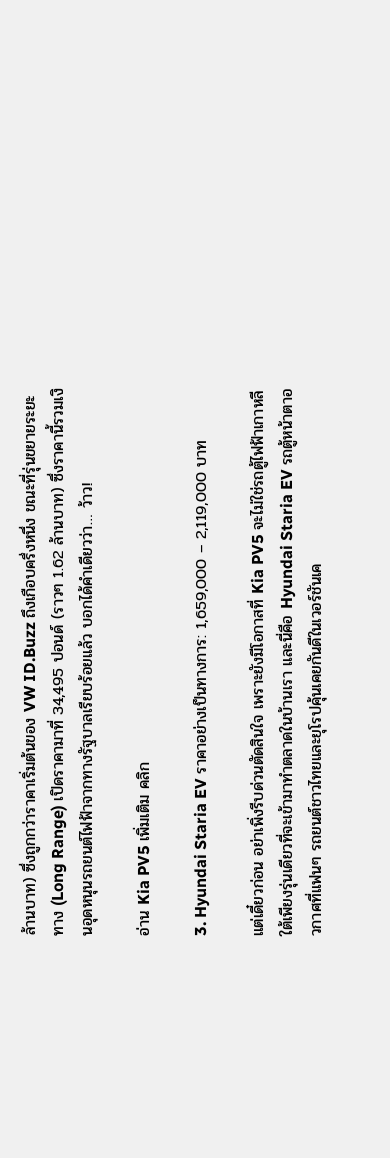ล้านบาท) ซึ่งถูกกว่าราคาเริ่มต้นของ VW ID.Buzz ถึงเกือบครึ่งหนึ่ง ขณะที่รุ่นขยายระยะทาง (Long Range) เปิดราคามาที่ 34,495 ปอนด์ (ราวๆ 1.62 ล้านบาท) ซึ่งราคานี้รวมเงินอุดหนุนรถยนต์ไฟฟ้าจากทางรัฐบาลเรียบร้อยแล้ว บอกได้คำเดียวว่า… ว้าว!

อ่าน Kia PV5 เพิ่มเติม คลิก

3. Hyundai Staria EV ราคาอย่างเป็นทางการ: 1,659,000 – 2,119,000 บาท

แต่เดี๋ยวก่อน อย่าเพิ่งรีบด่วนตัดสินใจ เพราะยังมีโอกาสที่ Kia PV5 จะไม่ใช่รถตู้ไฟฟ้าเกาหลีใต้เพียงรุ่นเดียวที่จะเข้ามาทำตลาดในบ้านเรา และนี่คือ Hyundai Staria EV รถตู้หน้าตาอวกาศที่แฟนๆ รถยนต์ชาวไทยและยุโรปคุ้นเคยกันดีในเวอร์ชันเค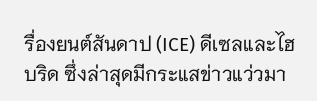รื่องยนต์สันดาป (ICE) ดีเซลและไฮบริด ซึ่งล่าสุดมีกระแสข่าวแว่วมา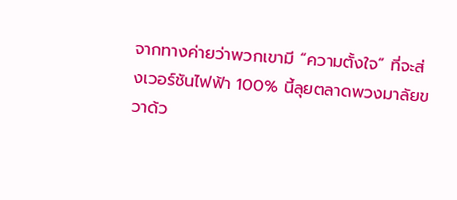จากทางค่ายว่าพวกเขามี “ความตั้งใจ” ที่จะส่งเวอร์ชันไฟฟ้า 100% นี้ลุยตลาดพวงมาลัยขวาด้ว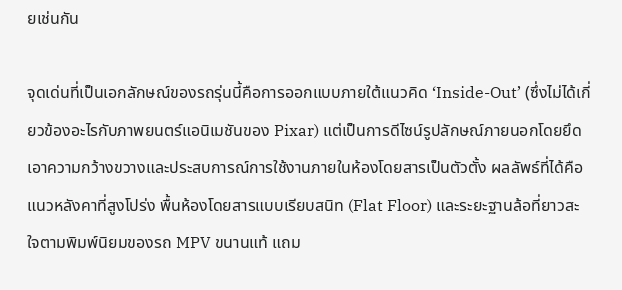ยเช่นกัน

จุดเด่นที่เป็นเอกลักษณ์ของรถรุ่นนี้คือการออกแบบภายใต้แนวคิด ‘Inside-Out’ (ซึ่งไม่ได้เกี่ยวข้องอะไรกับภาพยนตร์แอนิเมชันของ Pixar) แต่เป็นการดีไซน์รูปลักษณ์ภายนอกโดยยึดเอาความกว้างขวางและประสบการณ์การใช้งานภายในห้องโดยสารเป็นตัวตั้ง ผลลัพธ์ที่ได้คือแนวหลังคาที่สูงโปร่ง พื้นห้องโดยสารแบบเรียบสนิท (Flat Floor) และระยะฐานล้อที่ยาวสะใจตามพิมพ์นิยมของรถ MPV ขนานแท้ แถม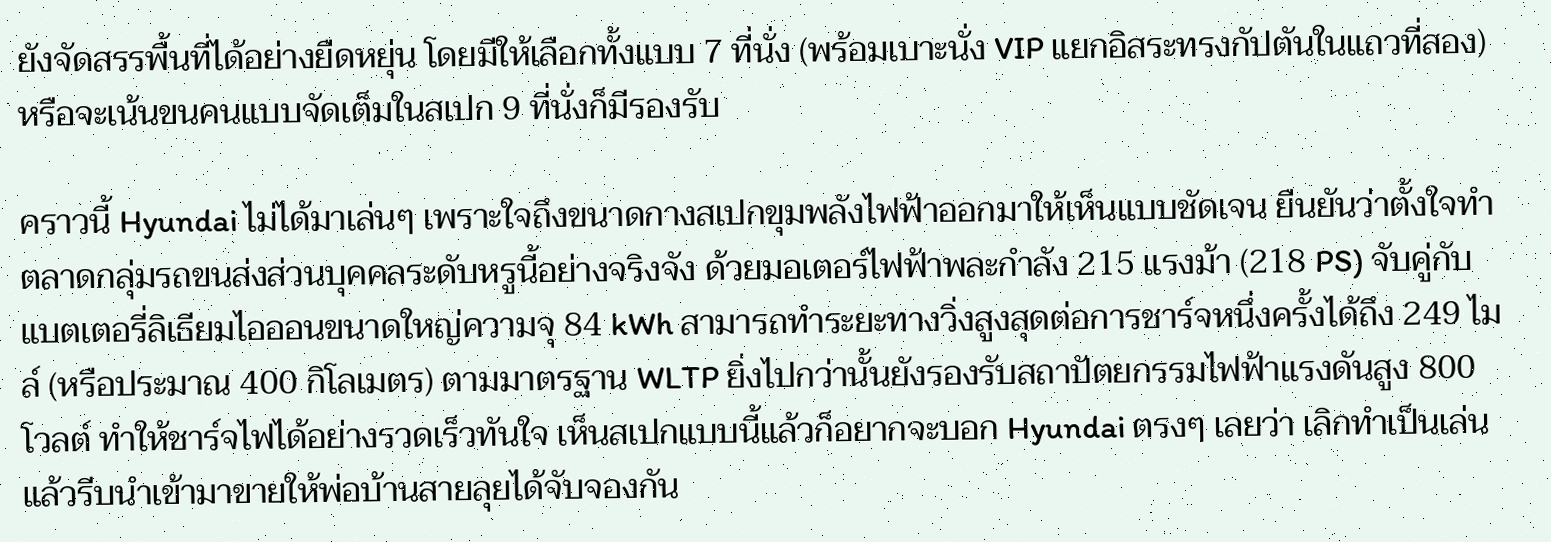ยังจัดสรรพื้นที่ได้อย่างยืดหยุ่น โดยมีให้เลือกทั้งแบบ 7 ที่นั่ง (พร้อมเบาะนั่ง VIP แยกอิสระทรงกัปตันในแถวที่สอง) หรือจะเน้นขนคนแบบจัดเต็มในสเปก 9 ที่นั่งก็มีรองรับ

คราวนี้ Hyundai ไม่ได้มาเล่นๆ เพราะใจถึงขนาดกางสเปกขุมพลังไฟฟ้าออกมาให้เห็นแบบชัดเจน ยืนยันว่าตั้งใจทำตลาดกลุ่มรถขนส่งส่วนบุคคลระดับหรูนี้อย่างจริงจัง ด้วยมอเตอร์ไฟฟ้าพละกำลัง 215 แรงม้า (218 PS) จับคู่กับแบตเตอรี่ลิเธียมไอออนขนาดใหญ่ความจุ 84 kWh สามารถทำระยะทางวิ่งสูงสุดต่อการชาร์จหนึ่งครั้งได้ถึง 249 ไมล์ (หรือประมาณ 400 กิโลเมตร) ตามมาตรฐาน WLTP ยิ่งไปกว่านั้นยังรองรับสถาปัตยกรรมไฟฟ้าแรงดันสูง 800 โวลต์ ทำให้ชาร์จไฟได้อย่างรวดเร็วทันใจ เห็นสเปกแบบนี้แล้วก็อยากจะบอก Hyundai ตรงๆ เลยว่า เลิกทำเป็นเล่นแล้วรีบนำเข้ามาขายให้พ่อบ้านสายลุยได้จับจองกัน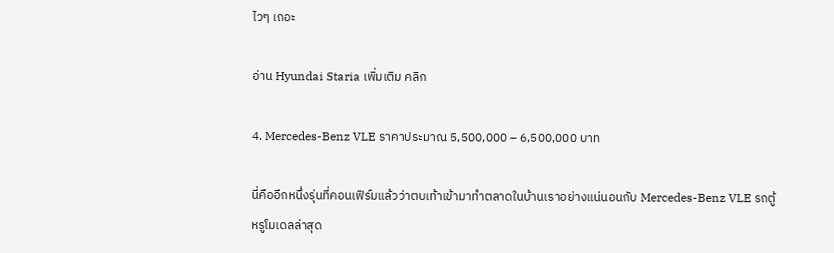ไวๆ เถอะ

อ่าน Hyundai Staria เพิ่มเติม คลิก

4. Mercedes-Benz VLE ราคาประมาณ 5,500,000 – 6,500,000 บาท

นี่คืออีกหนึ่งรุ่นที่คอนเฟิร์มแล้วว่าตบเท้าเข้ามาทำตลาดในบ้านเราอย่างแน่นอนกับ Mercedes-Benz VLE รถตู้หรูโมเดลล่าสุด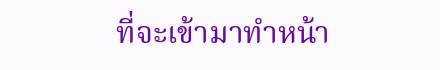ที่จะเข้ามาทำหน้า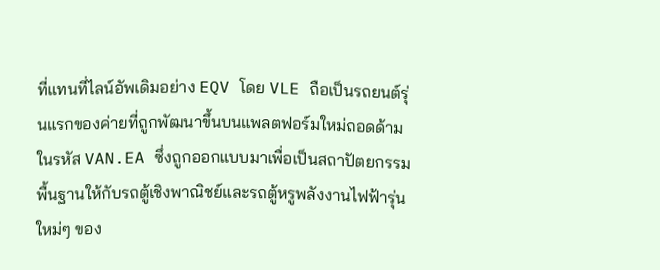ที่แทนที่ไลน์อัพเดิมอย่าง EQV โดย VLE ถือเป็นรถยนต์รุ่นแรกของค่ายที่ถูกพัฒนาขึ้นบนแพลตฟอร์มใหม่ถอดด้ามในรหัส VAN.EA ซึ่งถูกออกแบบมาเพื่อเป็นสถาปัตยกรรมพื้นฐานให้กับรถตู้เชิงพาณิชย์และรถตู้หรูพลังงานไฟฟ้ารุ่นใหม่ๆ ของ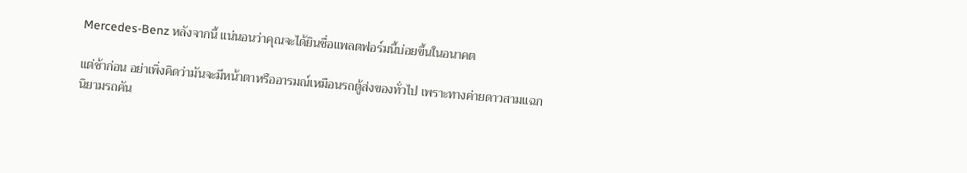Mercedes-Benz หลังจากนี้ แน่นอนว่าคุณจะได้ยินชื่อแพลตฟอร์มนี้บ่อยขึ้นในอนาคต

แต่ช้าก่อน อย่าเพิ่งคิดว่ามันจะมีหน้าตาหรืออารมณ์เหมือนรถตู้ส่งของทั่วไป เพราะทางค่ายดาวสามแฉกนิยามรถคัน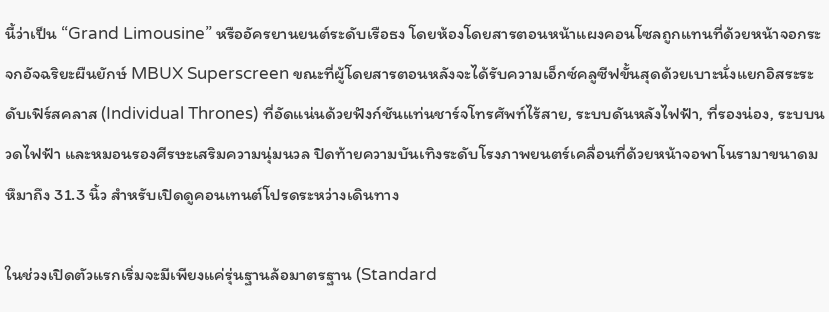นี้ว่าเป็น “Grand Limousine” หรืออัครยานยนต์ระดับเรือธง โดยห้องโดยสารตอนหน้าแผงคอนโซลถูกแทนที่ด้วยหน้าจอกระจกอัจฉริยะผืนยักษ์ MBUX Superscreen ขณะที่ผู้โดยสารตอนหลังจะได้รับความเอ็กซ์คลูซีฟขั้นสุดด้วยเบาะนั่งแยกอิสระระดับเฟิร์สคลาส (Individual Thrones) ที่อัดแน่นด้วยฟังก์ชันแท่นชาร์จโทรศัพท์ไร้สาย, ระบบดันหลังไฟฟ้า, ที่รองน่อง, ระบบนวดไฟฟ้า และหมอนรองศีรษะเสริมความนุ่มนวล ปิดท้ายความบันเทิงระดับโรงภาพยนตร์เคลื่อนที่ด้วยหน้าจอพาโนรามาขนาดมหึมาถึง 31.3 นิ้ว สำหรับเปิดดูคอนเทนต์โปรดระหว่างเดินทาง

ในช่วงเปิดตัวแรกเริ่มจะมีเพียงแค่รุ่นฐานล้อมาตรฐาน (Standard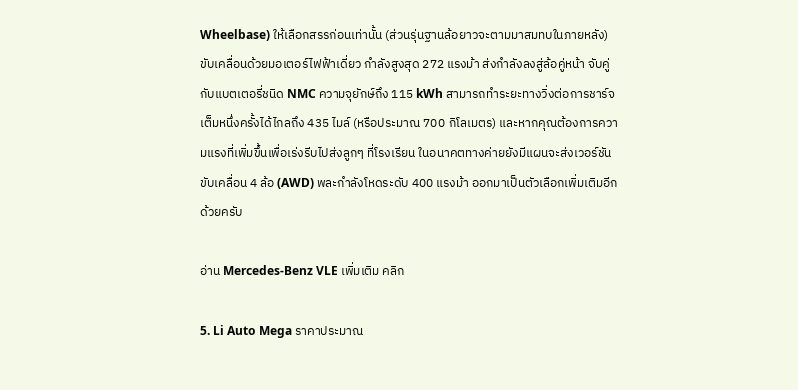Wheelbase) ให้เลือกสรรก่อนเท่านั้น (ส่วนรุ่นฐานล้อยาวจะตามมาสมทบในภายหลัง) ขับเคลื่อนด้วยมอเตอร์ไฟฟ้าเดี่ยว กำลังสูงสุด 272 แรงม้า ส่งกำลังลงสู่ล้อคู่หน้า จับคู่กับแบตเตอรี่ชนิด NMC ความจุยักษ์ถึง 115 kWh สามารถทำระยะทางวิ่งต่อการชาร์จเต็มหนึ่งครั้งได้ไกลถึง 435 ไมล์ (หรือประมาณ 700 กิโลเมตร) และหากคุณต้องการความแรงที่เพิ่มขึ้นเพื่อเร่งรีบไปส่งลูกๆ ที่โรงเรียน ในอนาคตทางค่ายยังมีแผนจะส่งเวอร์ชันขับเคลื่อน 4 ล้อ (AWD) พละกำลังโหดระดับ 400 แรงม้า ออกมาเป็นตัวเลือกเพิ่มเติมอีกด้วยครับ

อ่าน Mercedes-Benz VLE เพิ่มเติม คลิก

5. Li Auto Mega ราคาประมาณ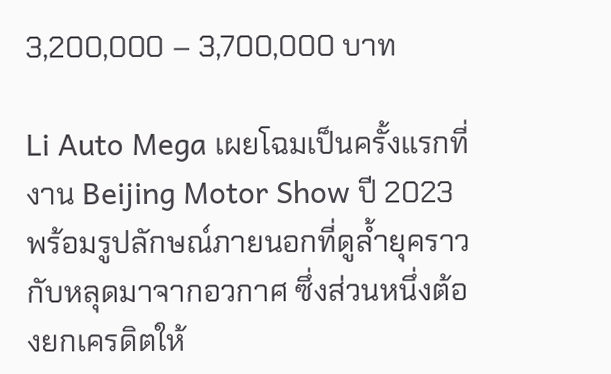3,200,000 – 3,700,000 บาท

Li Auto Mega เผยโฉมเป็นครั้งแรกที่งาน Beijing Motor Show ปี 2023 พร้อมรูปลักษณ์ภายนอกที่ดูล้ำยุคราวกับหลุดมาจากอวกาศ ซึ่งส่วนหนึ่งต้องยกเครดิตให้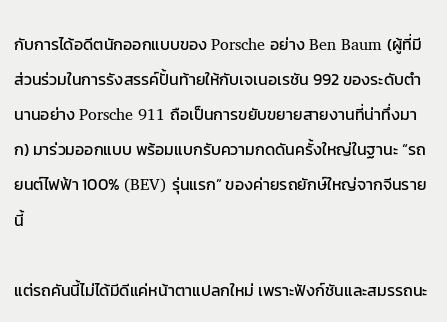กับการได้อดีตนักออกแบบของ Porsche อย่าง Ben Baum (ผู้ที่มีส่วนร่วมในการรังสรรค์ปั้นท้ายให้กับเจเนอเรชัน 992 ของระดับตำนานอย่าง Porsche 911 ถือเป็นการขยับขยายสายงานที่น่าทึ่งมาก) มาร่วมออกแบบ พร้อมแบกรับความกดดันครั้งใหญ่ในฐานะ “รถยนต์ไฟฟ้า 100% (BEV) รุ่นแรก” ของค่ายรถยักษ์ใหญ่จากจีนรายนี้

แต่รถคันนี้ไม่ได้มีดีแค่หน้าตาแปลกใหม่ เพราะฟังก์ชันและสมรรถนะ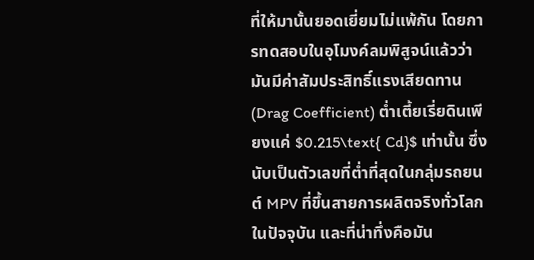ที่ให้มานั้นยอดเยี่ยมไม่แพ้กัน โดยการทดสอบในอุโมงค์ลมพิสูจน์แล้วว่ามันมีค่าสัมประสิทธิ์แรงเสียดทาน (Drag Coefficient) ต่ำเตี้ยเรี่ยดินเพียงแค่ $0.215\text{ Cd}$ เท่านั้น ซึ่งนับเป็นตัวเลขที่ต่ำที่สุดในกลุ่มรถยนต์ MPV ที่ขึ้นสายการผลิตจริงทั่วโลกในปัจจุบัน และที่น่าทึ่งคือมัน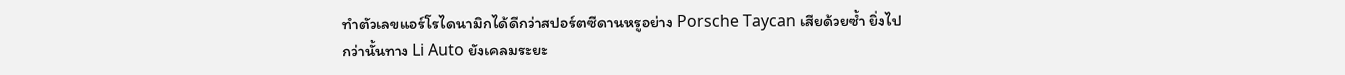ทำตัวเลขแอร์โรไดนามิกได้ดีกว่าสปอร์ตซีดานหรูอย่าง Porsche Taycan เสียด้วยซ้ำ ยิ่งไปกว่านั้นทาง Li Auto ยังเคลมระยะ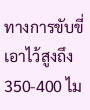ทางการขับขี่เอาไว้สูงถึง 350-400 ไม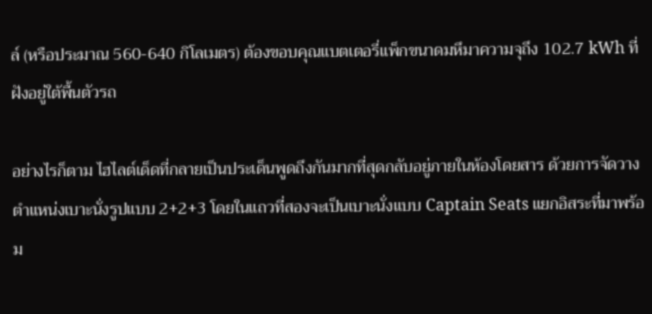ล์ (หรือประมาณ 560-640 กิโลเมตร) ต้องขอบคุณแบตเตอรี่แพ็กขนาดมหึมาความจุถึง 102.7 kWh ที่ฝังอยู่ใต้พื้นตัวรถ

อย่างไรก็ตาม ไฮไลต์เด็ดที่กลายเป็นประเด็นพูดถึงกันมากที่สุดกลับอยู่ภายในห้องโดยสาร ด้วยการจัดวางตำแหน่งเบาะนั่งรูปแบบ 2+2+3 โดยในแถวที่สองจะเป็นเบาะนั่งแบบ Captain Seats แยกอิสระที่มาพร้อม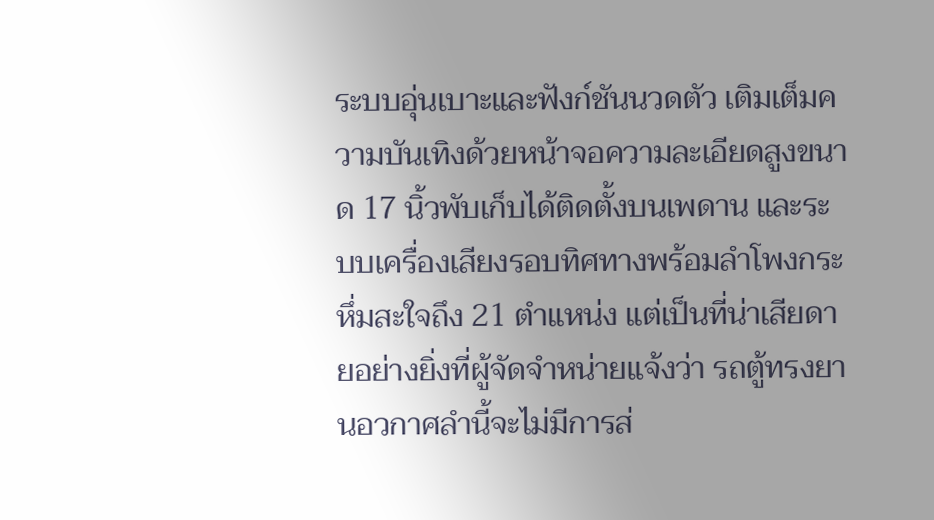ระบบอุ่นเบาะและฟังก์ชันนวดตัว เติมเต็มความบันเทิงด้วยหน้าจอความละเอียดสูงขนาด 17 นิ้วพับเก็บได้ติดตั้งบนเพดาน และระบบเครื่องเสียงรอบทิศทางพร้อมลำโพงกระหึ่มสะใจถึง 21 ตำแหน่ง แต่เป็นที่น่าเสียดายอย่างยิ่งที่ผู้จัดจำหน่ายแจ้งว่า รถตู้ทรงยานอวกาศลำนี้จะไม่มีการส่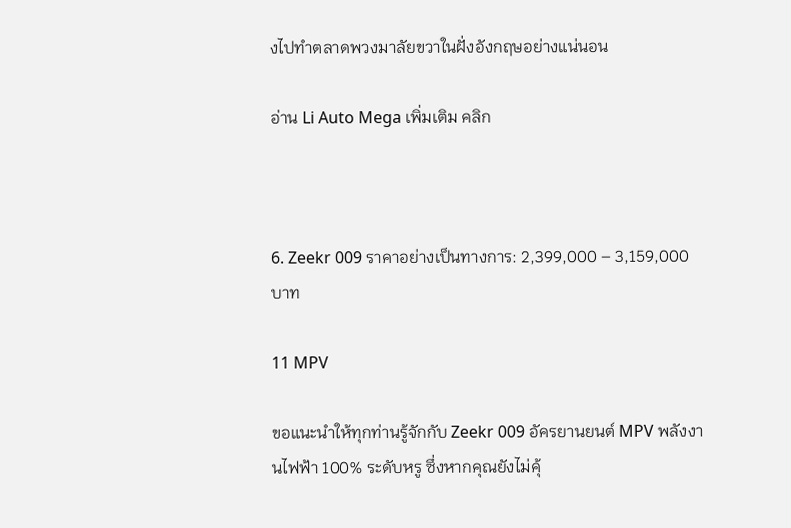งไปทำตลาดพวงมาลัยขวาในฝั่งอังกฤษอย่างแน่นอน

อ่าน Li Auto Mega เพิ่มเติม คลิก



6. Zeekr 009 ราคาอย่างเป็นทางการ: 2,399,000 – 3,159,000 บาท

11 MPV

ขอแนะนำให้ทุกท่านรู้จักกับ Zeekr 009 อัครยานยนต์ MPV พลังงานไฟฟ้า 100% ระดับหรู ซึ่งหากคุณยังไม่คุ้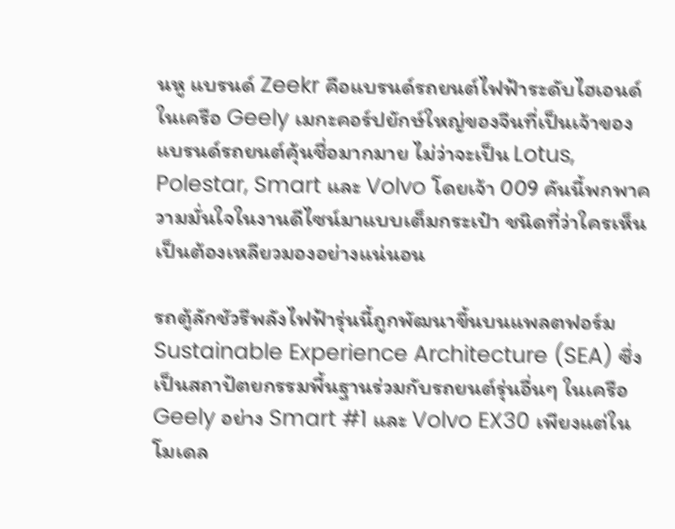นหู แบรนด์ Zeekr คือแบรนด์รถยนต์ไฟฟ้าระดับไฮเอนด์ในเครือ Geely เมกะคอร์ปยักษ์ใหญ่ของจีนที่เป็นเจ้าของแบรนด์รถยนต์คุ้นชื่อมากมาย ไม่ว่าจะเป็น Lotus, Polestar, Smart และ Volvo โดยเจ้า 009 คันนี้พกพาความมั่นใจในงานดีไซน์มาแบบเต็มกระเป๋า ชนิดที่ว่าใครเห็นเป็นต้องเหลียวมองอย่างแน่นอน

รถตู้ลักชัวรีพลังไฟฟ้ารุ่นนี้ถูกพัฒนาขึ้นบนแพลตฟอร์ม Sustainable Experience Architecture (SEA) ซึ่งเป็นสถาปัตยกรรมพื้นฐานร่วมกับรถยนต์รุ่นอื่นๆ ในเครือ Geely อย่าง Smart #1 และ Volvo EX30 เพียงแต่ในโมเดล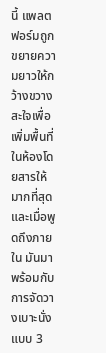นี้ แพลตฟอร์มถูกขยายความยาวให้กว้างขวางสะใจเพื่อเพิ่มพื้นที่ในห้องโดยสารให้มากที่สุด และเมื่อพูดถึงภายใน มันมาพร้อมกับการจัดวางเบาะนั่งแบบ 3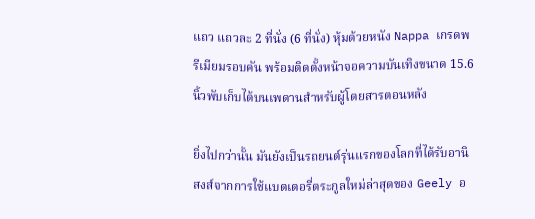แถว แถวละ 2 ที่นั่ง (6 ที่นั่ง) หุ้มด้วยหนัง Nappa เกรดพรีเมียมรอบคัน พร้อมติดตั้งหน้าจอความบันเทิงขนาด 15.6 นิ้วพับเก็บได้บนเพดานสำหรับผู้โดยสารตอนหลัง

ยิ่งไปกว่านั้น มันยังเป็นรถยนต์รุ่นแรกของโลกที่ได้รับอานิสงส์จากการใช้แบตเตอรี่ตระกูลใหม่ล่าสุดของ Geely อ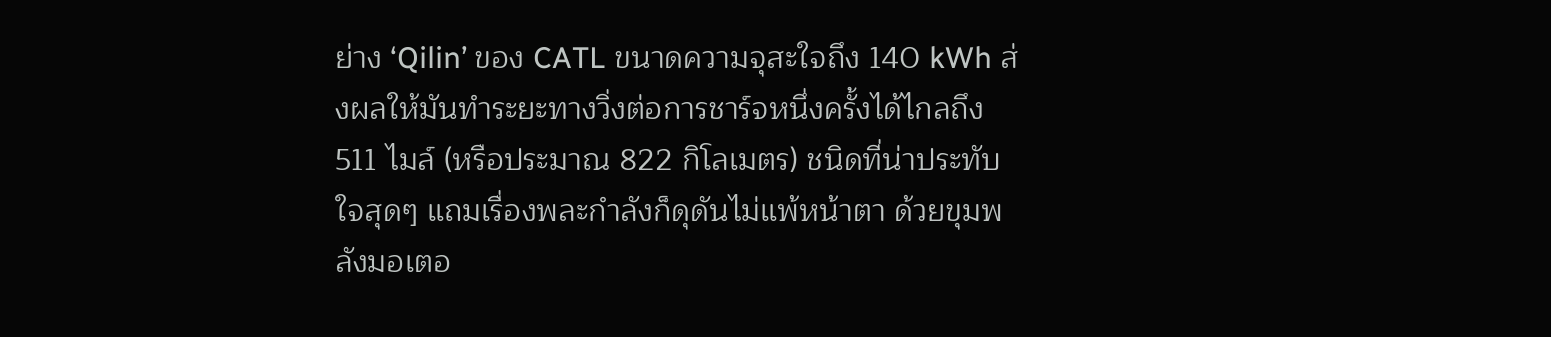ย่าง ‘Qilin’ ของ CATL ขนาดความจุสะใจถึง 140 kWh ส่งผลให้มันทำระยะทางวิ่งต่อการชาร์จหนึ่งครั้งได้ไกลถึง 511 ไมล์ (หรือประมาณ 822 กิโลเมตร) ชนิดที่น่าประทับใจสุดๆ แถมเรื่องพละกำลังก็ดุดันไม่แพ้หน้าตา ด้วยขุมพลังมอเตอ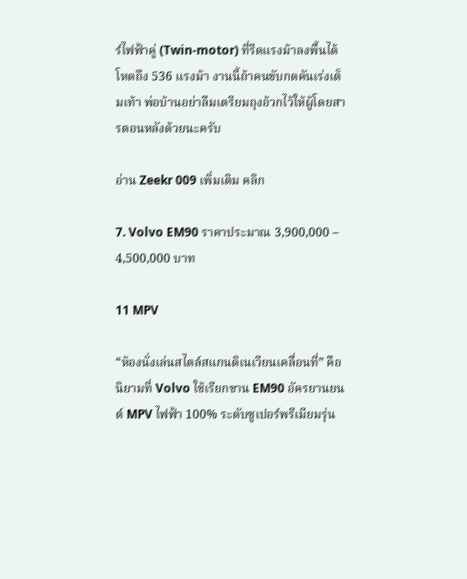ร์ไฟฟ้าคู่ (Twin-motor) ที่รีดแรงม้าลงพื้นได้โหดถึง 536 แรงม้า งานนี้ถ้าคนขับกดคันเร่งเต็มเท้า พ่อบ้านอย่าลืมเตรียมถุงอ้วกไว้ให้ผู้โดยสารตอนหลังด้วยนะครับ

อ่าน Zeekr 009 เพิ่มเติม คลิก

7. Volvo EM90 ราคาประมาณ 3,900,000 – 4,500,000 บาท

11 MPV

“ห้องนั่งเล่นสไตล์สแกนดิเนเวียนเคลื่อนที่” คือนิยามที่ Volvo ใช้เรียกขาน EM90 อัครยานยนต์ MPV ไฟฟ้า 100% ระดับซูเปอร์พรีเมียมรุ่น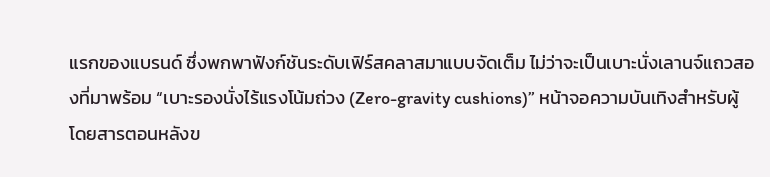แรกของแบรนด์ ซึ่งพกพาฟังก์ชันระดับเฟิร์สคลาสมาแบบจัดเต็ม ไม่ว่าจะเป็นเบาะนั่งเลานจ์แถวสองที่มาพร้อม “เบาะรองนั่งไร้แรงโน้มถ่วง (Zero-gravity cushions)” หน้าจอความบันเทิงสำหรับผู้โดยสารตอนหลังข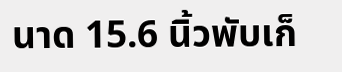นาด 15.6 นิ้วพับเก็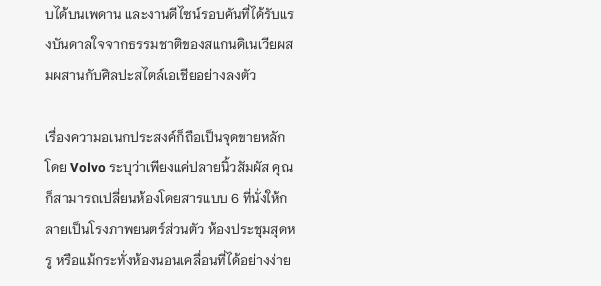บได้บนเพดาน และงานดีไซน์รอบคันที่ได้รับแรงบันดาลใจจากธรรมชาติของสแกนดิเนเวียผสมผสานกับศิลปะสไตล์เอเชียอย่างลงตัว

เรื่องความอเนกประสงค์ก็ถือเป็นจุดขายหลัก โดย Volvo ระบุว่าเพียงแค่ปลายนิ้วสัมผัส คุณก็สามารถเปลี่ยนห้องโดยสารแบบ 6 ที่นั่งให้กลายเป็นโรงภาพยนตร์ส่วนตัว ห้องประชุมสุดหรู หรือแม้กระทั่งห้องนอนเคลื่อนที่ได้อย่างง่าย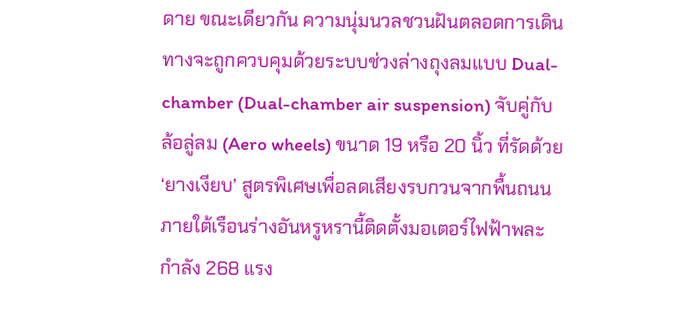ดาย ขณะเดียวกัน ความนุ่มนวลชวนฝันตลอดการเดินทางจะถูกควบคุมด้วยระบบช่วงล่างถุงลมแบบ Dual-chamber (Dual-chamber air suspension) จับคู่กับล้อลู่ลม (Aero wheels) ขนาด 19 หรือ 20 นิ้ว ที่รัดด้วย ‘ยางเงียบ’ สูตรพิเศษเพื่อลดเสียงรบกวนจากพื้นถนน ภายใต้เรือนร่างอันหรูหรานี้ติดตั้งมอเตอร์ไฟฟ้าพละกำลัง 268 แรง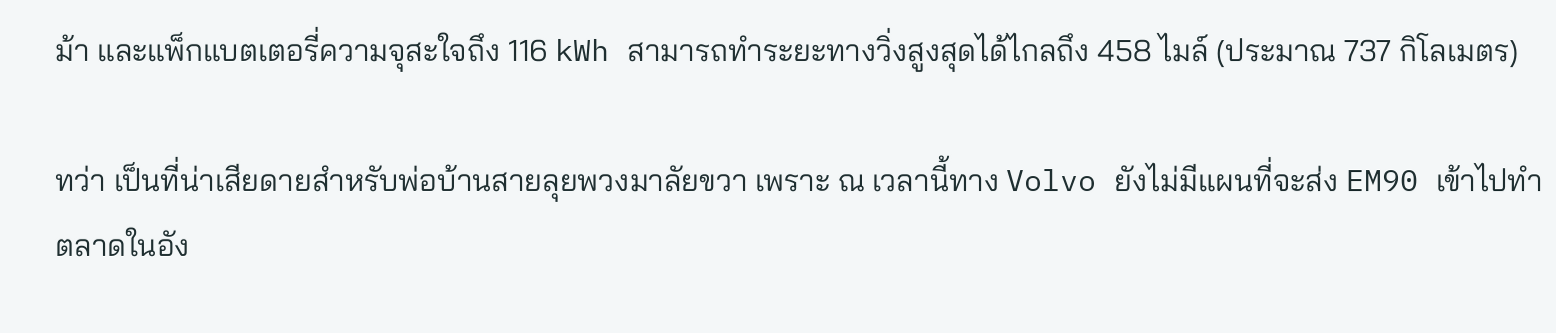ม้า และแพ็กแบตเตอรี่ความจุสะใจถึง 116 kWh สามารถทำระยะทางวิ่งสูงสุดได้ไกลถึง 458 ไมล์ (ประมาณ 737 กิโลเมตร)

ทว่า เป็นที่น่าเสียดายสำหรับพ่อบ้านสายลุยพวงมาลัยขวา เพราะ ณ เวลานี้ทาง Volvo ยังไม่มีแผนที่จะส่ง EM90 เข้าไปทำตลาดในอัง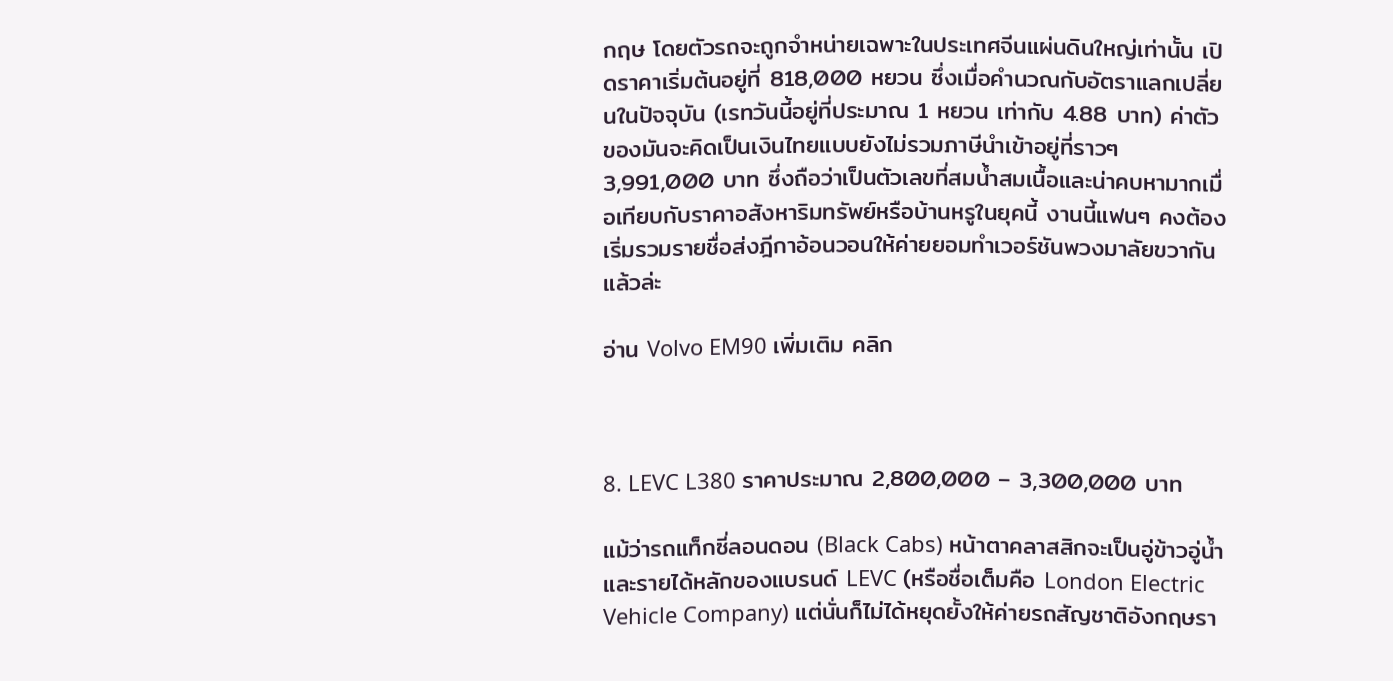กฤษ โดยตัวรถจะถูกจำหน่ายเฉพาะในประเทศจีนแผ่นดินใหญ่เท่านั้น เปิดราคาเริ่มต้นอยู่ที่ 818,000 หยวน ซึ่งเมื่อคำนวณกับอัตราแลกเปลี่ยนในปัจจุบัน (เรทวันนี้อยู่ที่ประมาณ 1 หยวน เท่ากับ 4.88 บาท) ค่าตัวของมันจะคิดเป็นเงินไทยแบบยังไม่รวมภาษีนำเข้าอยู่ที่ราวๆ 3,991,000 บาท ซึ่งถือว่าเป็นตัวเลขที่สมน้ำสมเนื้อและน่าคบหามากเมื่อเทียบกับราคาอสังหาริมทรัพย์หรือบ้านหรูในยุคนี้ งานนี้แฟนๆ คงต้องเริ่มรวมรายชื่อส่งฎีกาอ้อนวอนให้ค่ายยอมทำเวอร์ชันพวงมาลัยขวากันแล้วล่ะ

อ่าน Volvo EM90 เพิ่มเติม คลิก



8. LEVC L380 ราคาประมาณ 2,800,000 – 3,300,000 บาท

แม้ว่ารถแท็กซี่ลอนดอน (Black Cabs) หน้าตาคลาสสิกจะเป็นอู่ข้าวอู่น้ำและรายได้หลักของแบรนด์ LEVC (หรือชื่อเต็มคือ London Electric Vehicle Company) แต่นั่นก็ไม่ได้หยุดยั้งให้ค่ายรถสัญชาติอังกฤษรา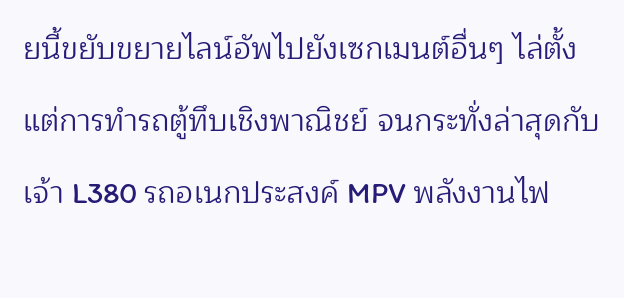ยนี้ขยับขยายไลน์อัพไปยังเซกเมนต์อื่นๆ ไล่ตั้งแต่การทำรถตู้ทึบเชิงพาณิชย์ จนกระทั่งล่าสุดกับเจ้า L380 รถอเนกประสงค์ MPV พลังงานไฟ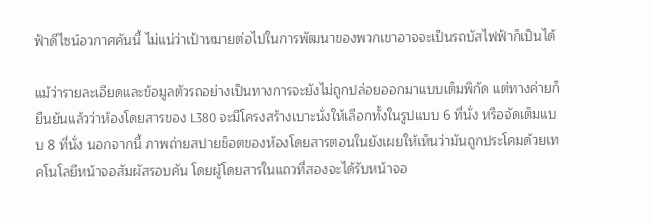ฟ้าดีไซน์อวกาศคันนี้ ไม่แน่ว่าเป้าหมายต่อไปในการพัฒนาของพวกเขาอาจจะเป็นรถบัสไฟฟ้าก็เป็นได้

แม้ว่ารายละเอียดและข้อมูลตัวรถอย่างเป็นทางการจะยังไม่ถูกปล่อยออกมาแบบเต็มพิกัด แต่ทางค่ายก็ยืนยันแล้วว่าห้องโดยสารของ L380 จะมีโครงสร้างเบาะนั่งให้เลือกทั้งในรูปแบบ 6 ที่นั่ง หรือจัดเต็มแบบ 8 ที่นั่ง นอกจากนี้ ภาพถ่ายสปายช็อตของห้องโดยสารตอนในยังเผยให้เห็นว่ามันถูกประโคมด้วยเทคโนโลยีหน้าจอสัมผัสรอบคัน โดยผู้โดยสารในแถวที่สองจะได้รับหน้าจอ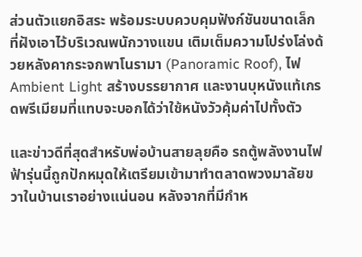ส่วนตัวแยกอิสระ พร้อมระบบควบคุมฟังก์ชันขนาดเล็กที่ฝังเอาไว้บริเวณพนักวางแขน เติมเต็มความโปร่งโล่งด้วยหลังคากระจกพาโนรามา (Panoramic Roof), ไฟ Ambient Light สร้างบรรยากาศ และงานบุหนังแท้เกรดพรีเมียมที่แทบจะบอกได้ว่าใช้หนังวัวคุ้มค่าไปทั้งตัว

และข่าวดีที่สุดสำหรับพ่อบ้านสายลุยคือ รถตู้พลังงานไฟฟ้ารุ่นนี้ถูกปักหมุดให้เตรียมเข้ามาทำตลาดพวงมาลัยขวาในบ้านเราอย่างแน่นอน หลังจากที่มีกำห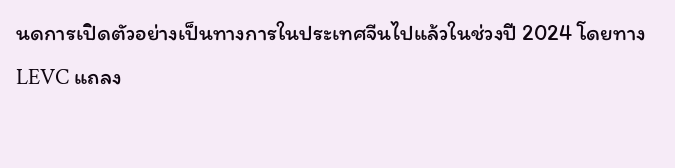นดการเปิดตัวอย่างเป็นทางการในประเทศจีนไปแล้วในช่วงปี 2024 โดยทาง LEVC แถลง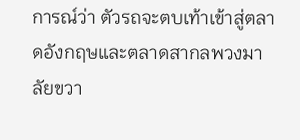การณ์ว่า ตัวรถจะตบเท้าเข้าสู่ตลาดอังกฤษและตลาดสากลพวงมาลัยขวา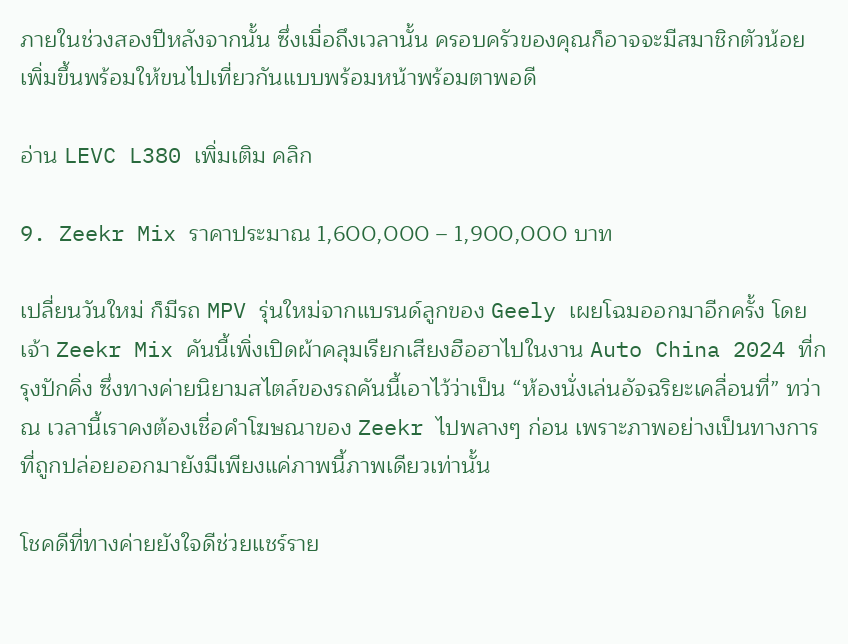ภายในช่วงสองปีหลังจากนั้น ซึ่งเมื่อถึงเวลานั้น ครอบครัวของคุณก็อาจจะมีสมาชิกตัวน้อยเพิ่มขึ้นพร้อมให้ขนไปเที่ยวกันแบบพร้อมหน้าพร้อมตาพอดี

อ่าน LEVC L380 เพิ่มเติม คลิก

9. Zeekr Mix ราคาประมาณ 1,600,000 – 1,900,000 บาท

เปลี่ยนวันใหม่ ก็มีรถ MPV รุ่นใหม่จากแบรนด์ลูกของ Geely เผยโฉมออกมาอีกครั้ง โดยเจ้า Zeekr Mix คันนี้เพิ่งเปิดผ้าคลุมเรียกเสียงฮือฮาไปในงาน Auto China 2024 ที่กรุงปักคิ่ง ซึ่งทางค่ายนิยามสไตล์ของรถคันนี้เอาไว้ว่าเป็น “ห้องนั่งเล่นอัจฉริยะเคลื่อนที่” ทว่า ณ เวลานี้เราคงต้องเชื่อคำโฆษณาของ Zeekr ไปพลางๆ ก่อน เพราะภาพอย่างเป็นทางการที่ถูกปล่อยออกมายังมีเพียงแค่ภาพนี้ภาพเดียวเท่านั้น

โชคดีที่ทางค่ายยังใจดีช่วยแชร์ราย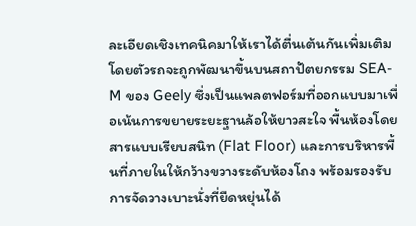ละเอียดเชิงเทคนิคมาให้เราได้ตื่นเต้นกันเพิ่มเติม โดยตัวรถจะถูกพัฒนาขึ้นบนสถาปัตยกรรม SEA-M ของ Geely ซึ่งเป็นแพลตฟอร์มที่ออกแบบมาเพื่อเน้นการขยายระยะฐานล้อให้ยาวสะใจ พื้นห้องโดยสารแบบเรียบสนิท (Flat Floor) และการบริหารพื้นที่ภายในให้กว้างขวางระดับห้องโถง พร้อมรองรับการจัดวางเบาะนั่งที่ยืดหยุ่นได้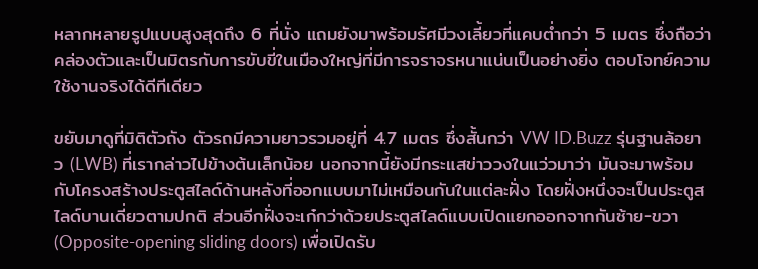หลากหลายรูปแบบสูงสุดถึง 6 ที่นั่ง แถมยังมาพร้อมรัศมีวงเลี้ยวที่แคบต่ำกว่า 5 เมตร ซึ่งถือว่าคล่องตัวและเป็นมิตรกับการขับขี่ในเมืองใหญ่ที่มีการจราจรหนาแน่นเป็นอย่างยิ่ง ตอบโจทย์ความใช้งานจริงได้ดีทีเดียว

ขยับมาดูที่มิติตัวถัง ตัวรถมีความยาวรวมอยู่ที่ 4.7 เมตร ซึ่งสั้นกว่า VW ID.Buzz รุ่นฐานล้อยาว (LWB) ที่เรากล่าวไปข้างต้นเล็กน้อย นอกจากนี้ยังมีกระแสข่าววงในแว่วมาว่า มันจะมาพร้อมกับโครงสร้างประตูสไลด์ด้านหลังที่ออกแบบมาไม่เหมือนกันในแต่ละฝั่ง โดยฝั่งหนึ่งจะเป็นประตูสไลด์บานเดี่ยวตามปกติ ส่วนอีกฝั่งจะเก๋กว่าด้วยประตูสไลด์แบบเปิดแยกออกจากกันซ้าย-ขวา (Opposite-opening sliding doors) เพื่อเปิดรับ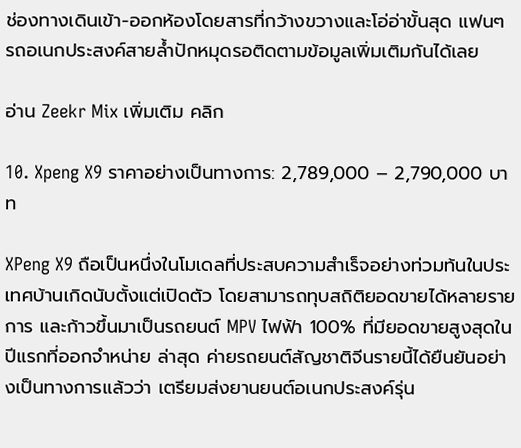ช่องทางเดินเข้า-ออกห้องโดยสารที่กว้างขวางและโอ่อ่าขั้นสุด แฟนๆ รถอเนกประสงค์สายล้ำปักหมุดรอติดตามข้อมูลเพิ่มเติมกันได้เลย

อ่าน Zeekr Mix เพิ่มเติม คลิก

10. Xpeng X9 ราคาอย่างเป็นทางการ: 2,789,000 – 2,790,000 บาท

XPeng X9 ถือเป็นหนึ่งในโมเดลที่ประสบความสำเร็จอย่างท่วมท้นในประเทศบ้านเกิดนับตั้งแต่เปิดตัว โดยสามารถทุบสถิติยอดขายได้หลายรายการ และก้าวขึ้นมาเป็นรถยนต์ MPV ไฟฟ้า 100% ที่มียอดขายสูงสุดในปีแรกที่ออกจำหน่าย ล่าสุด ค่ายรถยนต์สัญชาติจีนรายนี้ได้ยืนยันอย่างเป็นทางการแล้วว่า เตรียมส่งยานยนต์อเนกประสงค์รุ่น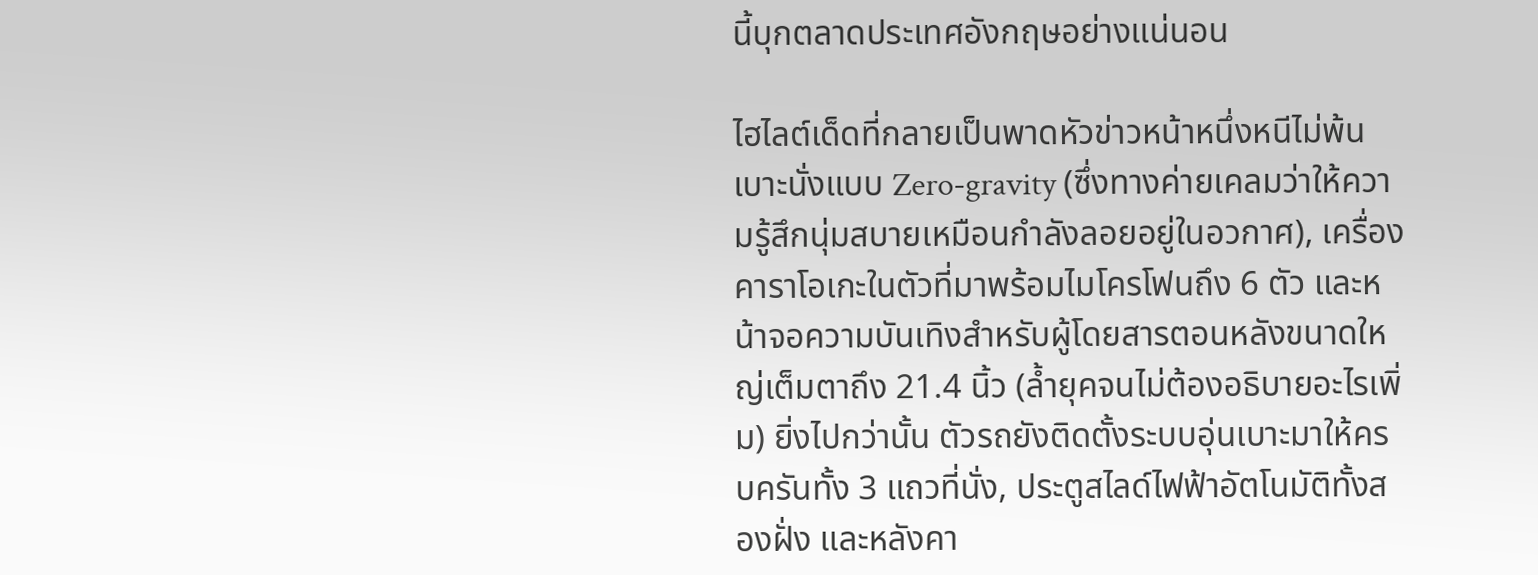นี้บุกตลาดประเทศอังกฤษอย่างแน่นอน

ไฮไลต์เด็ดที่กลายเป็นพาดหัวข่าวหน้าหนึ่งหนีไม่พ้น เบาะนั่งแบบ Zero-gravity (ซึ่งทางค่ายเคลมว่าให้ความรู้สึกนุ่มสบายเหมือนกำลังลอยอยู่ในอวกาศ), เครื่องคาราโอเกะในตัวที่มาพร้อมไมโครโฟนถึง 6 ตัว และหน้าจอความบันเทิงสำหรับผู้โดยสารตอนหลังขนาดใหญ่เต็มตาถึง 21.4 นิ้ว (ล้ำยุคจนไม่ต้องอธิบายอะไรเพิ่ม) ยิ่งไปกว่านั้น ตัวรถยังติดตั้งระบบอุ่นเบาะมาให้ครบครันทั้ง 3 แถวที่นั่ง, ประตูสไลด์ไฟฟ้าอัตโนมัติทั้งสองฝั่ง และหลังคา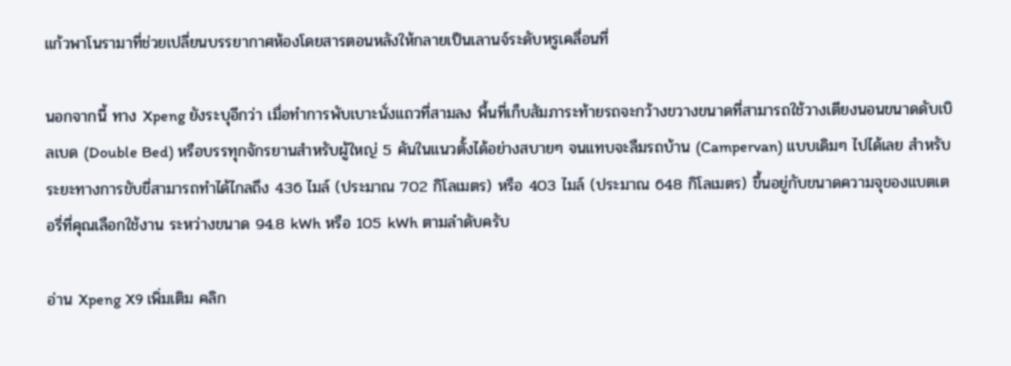แก้วพาโนรามาที่ช่วยเปลี่ยนบรรยากาศห้องโดยสารตอนหลังให้กลายเป็นเลานจ์ระดับหรูเคลื่อนที่

นอกจากนี้ ทาง Xpeng ยังระบุอีกว่า เมื่อทำการพับเบาะนั่งแถวที่สามลง พื้นที่เก็บสัมภาระท้ายรถจะกว้างขวางขนาดที่สามารถใช้วางเตียงนอนขนาดดับเบิลเบด (Double Bed) หรือบรรทุกจักรยานสำหรับผู้ใหญ่ 5 คันในแนวตั้งได้อย่างสบายๆ จนแทบจะลืมรถบ้าน (Campervan) แบบเดิมๆ ไปได้เลย สำหรับระยะทางการขับขี่สามารถทำได้ไกลถึง 436 ไมล์ (ประมาณ 702 กิโลเมตร) หรือ 403 ไมล์ (ประมาณ 648 กิโลเมตร) ขึ้นอยู่กับขนาดความจุของแบตเตอรี่ที่คุณเลือกใช้งาน ระหว่างขนาด 94.8 kWh หรือ 105 kWh ตามลำดับครับ

อ่าน Xpeng X9 เพิ่มเติม คลิก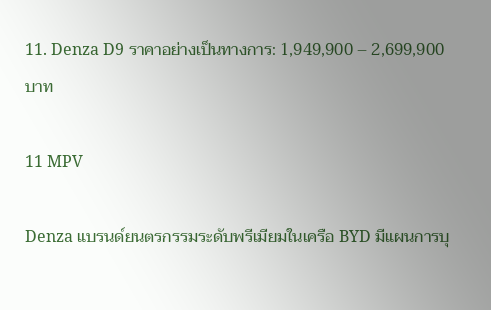11. Denza D9 ราคาอย่างเป็นทางการ: 1,949,900 – 2,699,900 บาท

11 MPV

Denza แบรนด์ยนตรกรรมระดับพรีเมียมในเครือ BYD มีแผนการบุ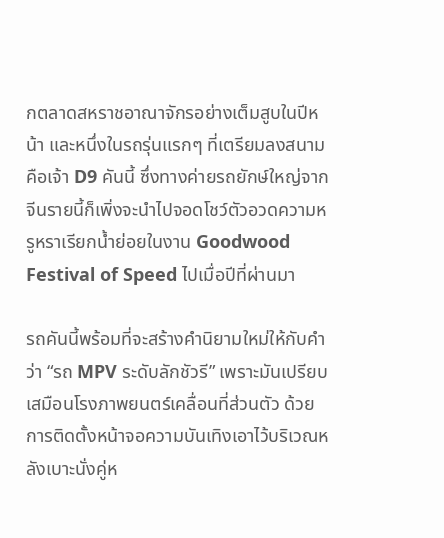กตลาดสหราชอาณาจักรอย่างเต็มสูบในปีหน้า และหนึ่งในรถรุ่นแรกๆ ที่เตรียมลงสนามคือเจ้า D9 คันนี้ ซึ่งทางค่ายรถยักษ์ใหญ่จากจีนรายนี้ก็เพิ่งจะนำไปจอดโชว์ตัวอวดความหรูหราเรียกน้ำย่อยในงาน Goodwood Festival of Speed ไปเมื่อปีที่ผ่านมา

รถคันนี้พร้อมที่จะสร้างคำนิยามใหม่ให้กับคำว่า “รถ MPV ระดับลักชัวรี” เพราะมันเปรียบเสมือนโรงภาพยนตร์เคลื่อนที่ส่วนตัว ด้วยการติดตั้งหน้าจอความบันเทิงเอาไว้บริเวณหลังเบาะนั่งคู่ห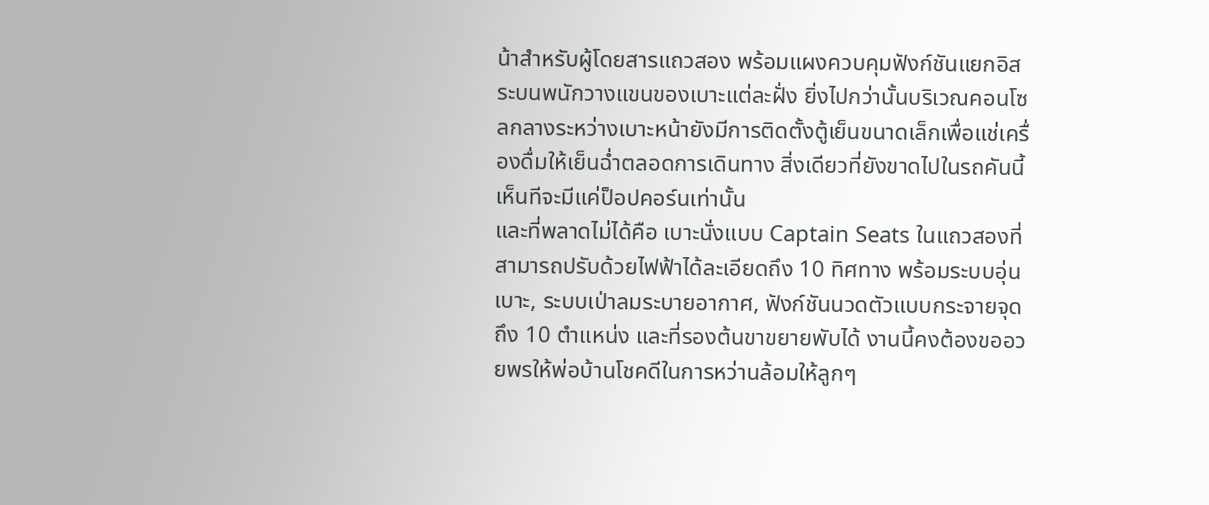น้าสำหรับผู้โดยสารแถวสอง พร้อมแผงควบคุมฟังก์ชันแยกอิสระบนพนักวางแขนของเบาะแต่ละฝั่ง ยิ่งไปกว่านั้นบริเวณคอนโซลกลางระหว่างเบาะหน้ายังมีการติดตั้งตู้เย็นขนาดเล็กเพื่อแช่เครื่องดื่มให้เย็นฉ่ำตลอดการเดินทาง สิ่งเดียวที่ยังขาดไปในรถคันนี้เห็นทีจะมีแค่ป็อปคอร์นเท่านั้น
และที่พลาดไม่ได้คือ เบาะนั่งแบบ Captain Seats ในแถวสองที่สามารถปรับด้วยไฟฟ้าได้ละเอียดถึง 10 ทิศทาง พร้อมระบบอุ่นเบาะ, ระบบเป่าลมระบายอากาศ, ฟังก์ชันนวดตัวแบบกระจายจุดถึง 10 ตำแหน่ง และที่รองต้นขาขยายพับได้ งานนี้คงต้องขออวยพรให้พ่อบ้านโชคดีในการหว่านล้อมให้ลูกๆ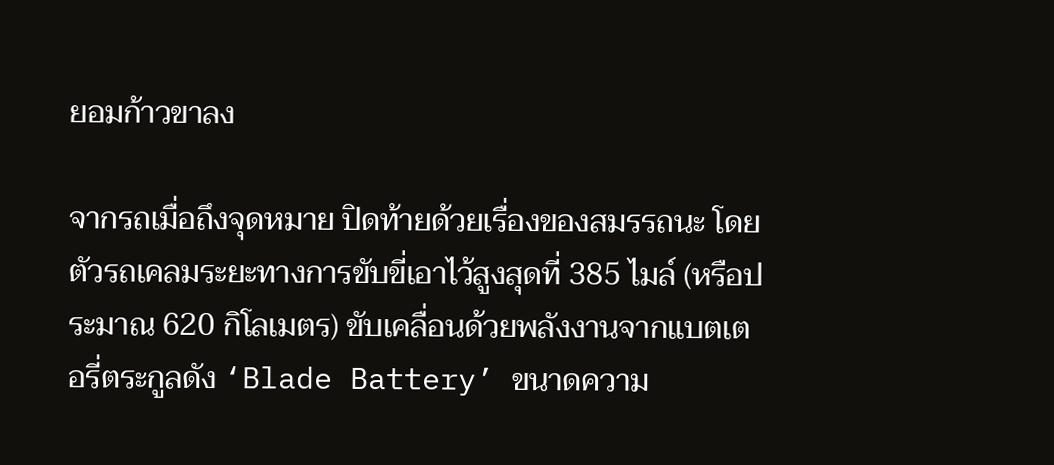ยอมก้าวขาลง

จากรถเมื่อถึงจุดหมาย ปิดท้ายด้วยเรื่องของสมรรถนะ โดยตัวรถเคลมระยะทางการขับขี่เอาไว้สูงสุดที่ 385 ไมล์ (หรือประมาณ 620 กิโลเมตร) ขับเคลื่อนด้วยพลังงานจากแบตเตอรี่ตระกูลดัง ‘Blade Battery’ ขนาดความ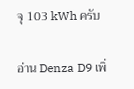จุ 103 kWh ครับ

อ่าน Denza D9 เพิ่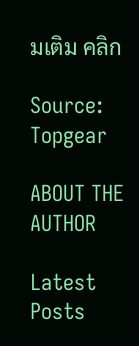มเติม คลิก

Source: Topgear

ABOUT THE AUTHOR

Latest Posts